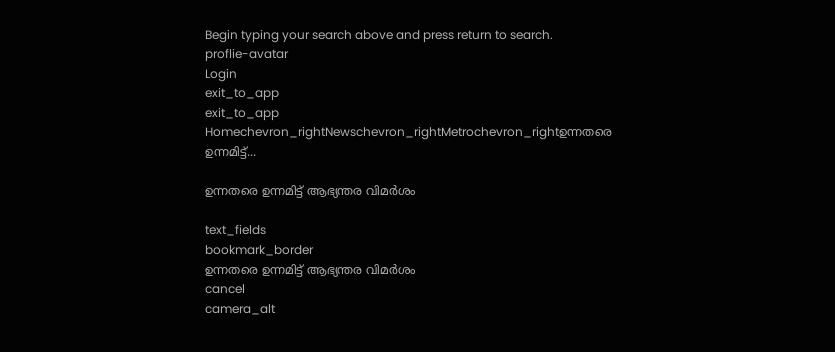Begin typing your search above and press return to search.
proflie-avatar
Login
exit_to_app
exit_to_app
Homechevron_rightNewschevron_rightMetrochevron_rightഉന്നതരെ ഉന്നമിട്ട്...

ഉന്നതരെ ഉന്നമിട്ട് ആഭ്യന്തര വിമർശം

text_fields
bookmark_border
ഉന്നതരെ ഉന്നമിട്ട് ആഭ്യന്തര വിമർശം
cancel
camera_alt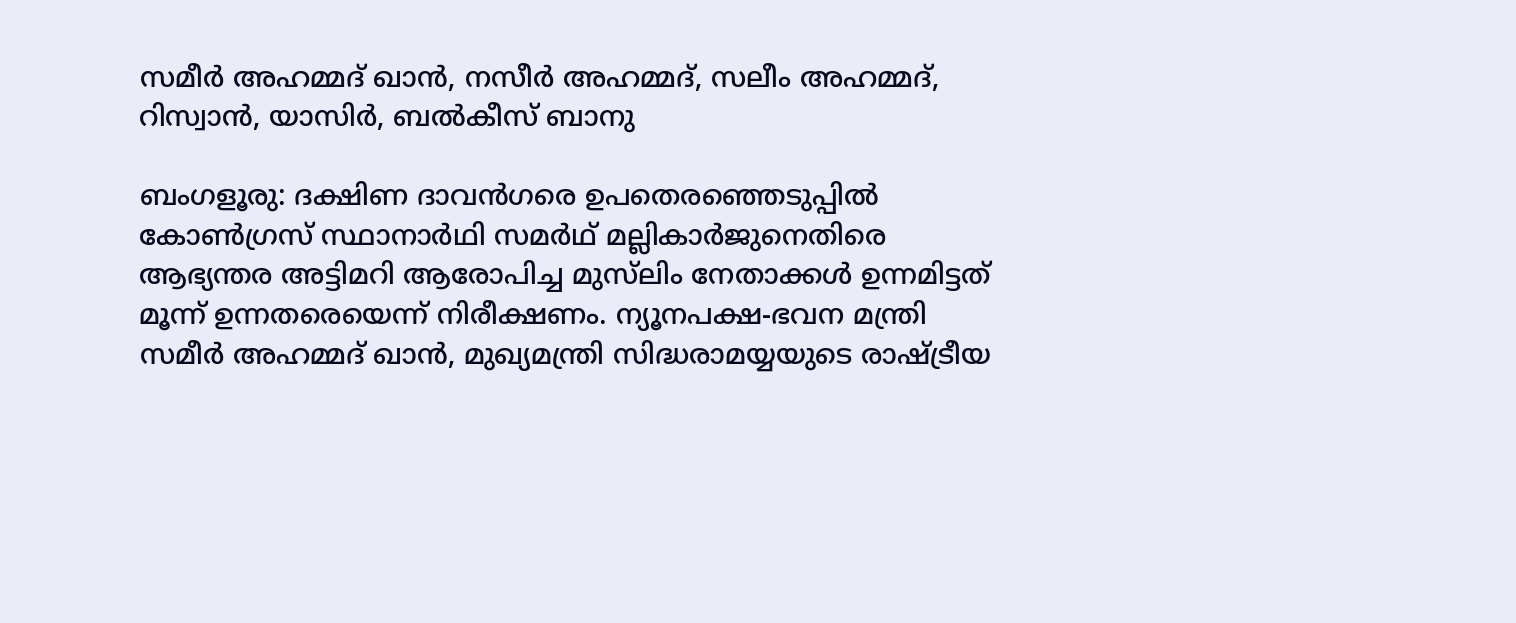സമീർ അഹമ്മദ് ഖാൻ, നസീർ അഹമ്മദ്, സലീം അഹമ്മദ്, റിസ്വാൻ, യാസിർ, ബൽകീസ് ബാനു

ബംഗളൂരു: ദക്ഷിണ ദാവൻഗരെ ഉപതെരഞ്ഞെടുപ്പിൽ കോൺഗ്രസ് സ്ഥാനാർഥി സമർഥ് മല്ലികാർജുനെതിരെ ആഭ്യന്തര അട്ടിമറി ആരോപിച്ച മുസ്‌ലിം നേതാക്കൾ ഉന്നമിട്ടത് മൂന്ന് ഉന്നതരെയെന്ന് നിരീക്ഷണം. ന്യൂനപക്ഷ-ഭവന മന്ത്രി സമീർ അഹമ്മദ് ഖാൻ, മുഖ്യമന്ത്രി സിദ്ധരാമയ്യയുടെ രാഷ്ട്രീയ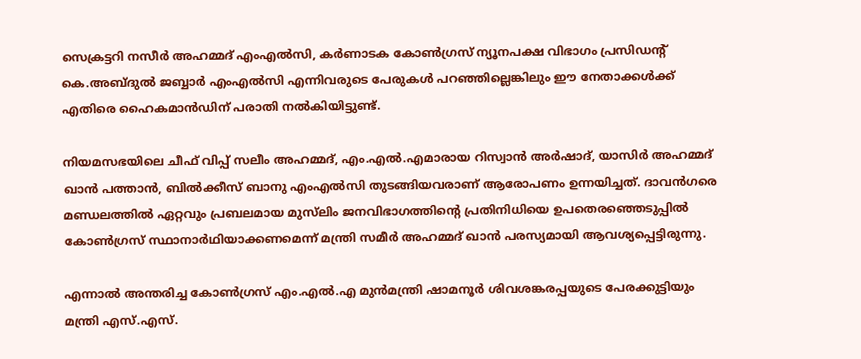സെക്രട്ടറി നസീർ അഹമ്മദ് എംഎൽസി, കർണാടക കോൺഗ്രസ് ന്യൂനപക്ഷ വിഭാഗം പ്രസിഡന്റ് കെ.അബ്ദുൽ ജബ്ബാർ എംഎൽസി എന്നിവരുടെ പേരുകൾ പറഞ്ഞില്ലെങ്കിലും ഈ നേതാക്കൾക്ക് എതിരെ ഹൈകമാൻഡിന് പരാതി നൽകിയിട്ടുണ്ട്.

നിയമസഭയിലെ ചീഫ് വിപ്പ് സലീം അഹമ്മദ്, എം.എൽ.എമാരായ റിസ്വാൻ അർഷാദ്, യാസിർ അഹമ്മദ് ഖാൻ പത്താൻ, ബിൽക്കീസ് ബാനു എംഎൽസി തുടങ്ങിയവരാണ് ആരോപണം ഉന്നയിച്ചത്. ദാവൻഗരെ മണ്ഡലത്തിൽ ഏറ്റവും പ്രബലമായ മുസ്‌ലിം ജനവിഭാഗത്തിന്റെ പ്രതിനിധിയെ ഉപതെരഞ്ഞെടുപ്പിൽ കോൺഗ്രസ് സ്ഥാനാർഥിയാക്കണമെന്ന് മന്ത്രി സമീർ അഹമ്മദ് ഖാൻ പരസ്യമായി ആവശ്യപ്പെട്ടിരുന്നു.

എന്നാൽ അന്തരിച്ച കോൺഗ്രസ് എം.എൽ.എ മുൻമന്ത്രി ഷാമനൂർ ശിവശങ്കരപ്പയുടെ പേരക്കുട്ടിയും മന്ത്രി എസ്.എസ്.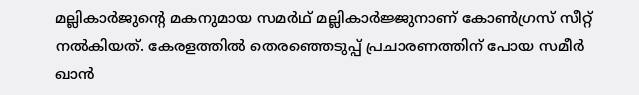മല്ലികാർജുന്റെ മകനുമായ സമർഥ് മല്ലികാർജ്ജുനാണ് കോൺഗ്രസ് സീറ്റ് നൽകിയത്. കേരളത്തിൽ തെരഞ്ഞെടുപ്പ് പ്രചാരണത്തിന് പോയ സമീർ ഖാൻ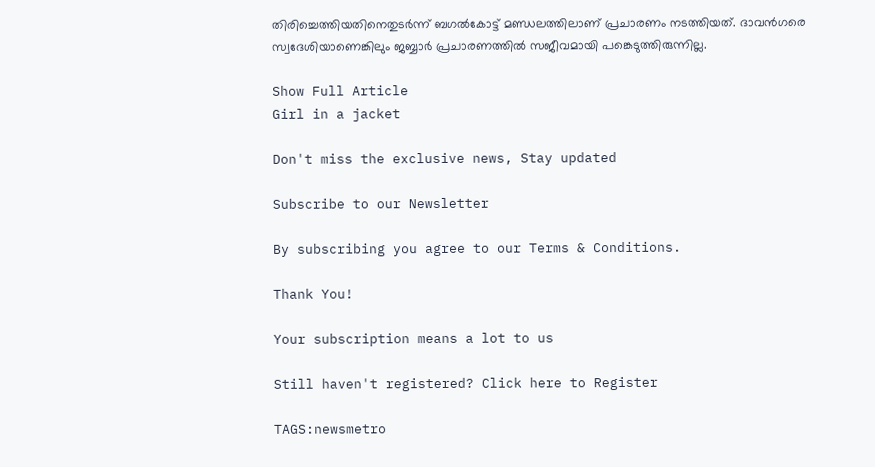തിരിച്ചെത്തിയതിനെതുടർന്ന് ബഗൽകോട്ട് മണ്ഡലത്തിലാണ് പ്രചാരണം നടത്തിയത്. ദാവൻഗരെ സ്വദേശിയാണെങ്കിലും ജബ്ബാർ പ്രചാരണത്തിൽ സജീവമായി പങ്കെടുത്തിരുന്നില്ല.

Show Full Article
Girl in a jacket

Don't miss the exclusive news, Stay updated

Subscribe to our Newsletter

By subscribing you agree to our Terms & Conditions.

Thank You!

Your subscription means a lot to us

Still haven't registered? Click here to Register

TAGS:newsmetro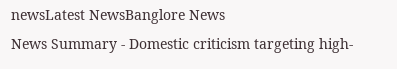newsLatest NewsBanglore News
News Summary - Domestic criticism targeting high-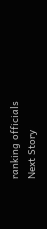ranking officials
Next Story